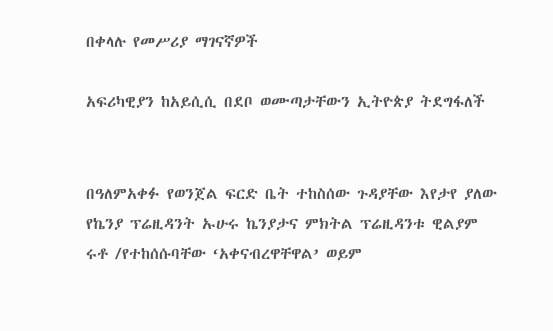በቀላሉ የመሥሪያ ማገናኛዎች

አፍሪካዊያን ከአይሲሲ በደቦ ወሙጣታቸውን ኢትዮጵያ ትደግፋለች


በዓለምአቀፉ የወንጀል ፍርድ ቤት ተከስሰው ጉዳያቸው እየታየ ያለው የኬንያ ፕሬዚዳንት ኡሁሩ ኬንያታና ምክትል ፕሬዚዳንቱ ዊልያም ሩቶ /የተከሰሱባቸው ‘አቀናብረዋቸዋል’ ወይም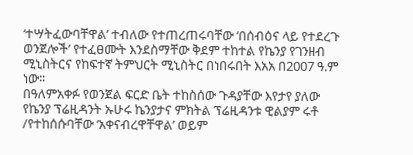‘ተሣትፈውባቸዋል’ ተብለው የተጠረጠሩባቸው ‘በሰብዕና ላይ የተደረጉ ወንጀሎች’ የተፈፀሙት እንደስማቸው ቅደም ተከተል የኬንያ የገንዘብ ሚኒስትርና የከፍተኛ ትምህርት ሚኒስትር በነበሩበት እአአ በ2007 ዓ.ም ነው፡፡
በዓለምአቀፉ የወንጀል ፍርድ ቤት ተከስሰው ጉዳያቸው እየታየ ያለው የኬንያ ፕሬዚዳንት ኡሁሩ ኬንያታና ምክትል ፕሬዚዳንቱ ዊልያም ሩቶ /የተከሰሱባቸው ‘አቀናብረዋቸዋል’ ወይም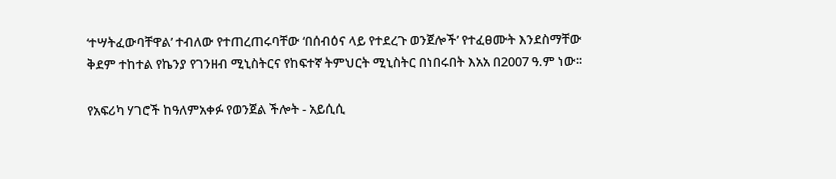‘ተሣትፈውባቸዋል’ ተብለው የተጠረጠሩባቸው ‘በሰብዕና ላይ የተደረጉ ወንጀሎች’ የተፈፀሙት እንደስማቸው ቅደም ተከተል የኬንያ የገንዘብ ሚኒስትርና የከፍተኛ ትምህርት ሚኒስትር በነበሩበት እአአ በ2007 ዓ.ም ነው፡፡

የአፍሪካ ሃገሮች ከዓለምአቀፉ የወንጀል ችሎት - አይሲሲ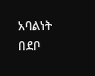አባልነት በደቦ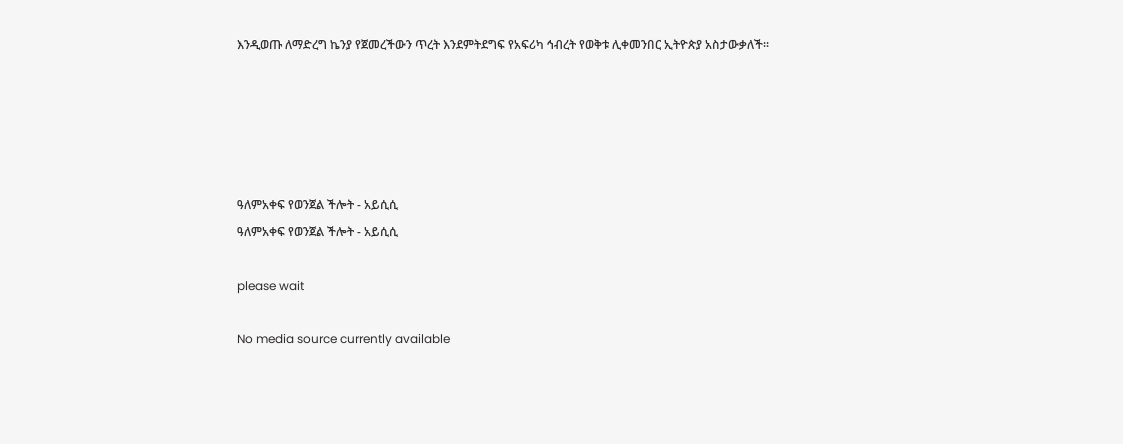እንዲወጡ ለማድረግ ኬንያ የጀመረችውን ጥረት እንደምትደግፍ የአፍሪካ ኅብረት የወቅቱ ሊቀመንበር ኢትዮጵያ አስታውቃለች፡፡





ዓለምአቀፍ የወንጀል ችሎት - አይሲሲ
ዓለምአቀፍ የወንጀል ችሎት - አይሲሲ

please wait

No media source currently available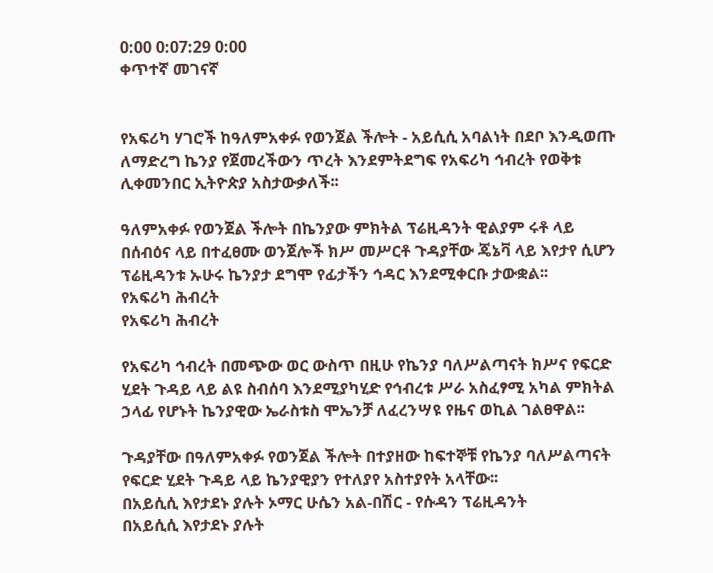0:00 0:07:29 0:00
ቀጥተኛ መገናኛ


የአፍሪካ ሃገሮች ከዓለምአቀፉ የወንጀል ችሎት - አይሲሲ አባልነት በደቦ እንዲወጡ ለማድረግ ኬንያ የጀመረችውን ጥረት እንደምትደግፍ የአፍሪካ ኅብረት የወቅቱ ሊቀመንበር ኢትዮጵያ አስታውቃለች፡፡

ዓለምአቀፉ የወንጀል ችሎት በኬንያው ምክትል ፕሬዚዳንት ዊልያም ሩቶ ላይ በሰብዕና ላይ በተፈፀሙ ወንጀሎች ክሥ መሥርቶ ጉዳያቸው ጄኔቫ ላይ እየታየ ሲሆን ፕሬዚዳንቱ ኡሁሩ ኬንያታ ደግሞ የፊታችን ኅዳር እንደሚቀርቡ ታውቋል፡፡
የአፍሪካ ሕብረት
የአፍሪካ ሕብረት

የአፍሪካ ኅብረት በመጭው ወር ውስጥ በዚሁ የኬንያ ባለሥልጣናት ክሥና የፍርድ ሂደት ጉዳይ ላይ ልዩ ስብሰባ እንደሚያካሂድ የኅብረቱ ሥራ አስፈፃሚ አካል ምክትል ኃላፊ የሆኑት ኬንያዊው ኤራስቱስ ሞኤንቻ ለፈረንሣዩ የዜና ወኪል ገልፀዋል፡፡

ጉዳያቸው በዓለምአቀፉ የወንጀል ችሎት በተያዘው ከፍተኞቹ የኬንያ ባለሥልጣናት የፍርድ ሂደት ጉዳይ ላይ ኬንያዊያን የተለያየ አስተያየት አላቸው፡፡
በአይሲሲ እየታደኑ ያሉት ኦማር ሁሴን አል-በሽር - የሱዳን ፕሬዚዳንት
በአይሲሲ እየታደኑ ያሉት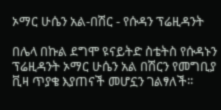ኦማር ሁሴን አል-በሽር - የሱዳን ፕሬዚዳንት

በሌላ በኩል ደግሞ ዩናይትድ ስቴትስ የሱዳኑን ፕሬዚዳንት ኦማር ሁሴን አል በሽርን የመግቢያ ቪዛ ጥያቄ እያጠናች መሆኗን ገልፃለች፡፡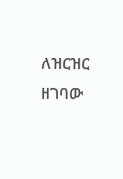ለዝርዝር ዘገባው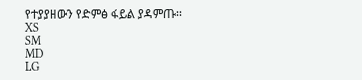የተያያዘውን የድምፅ ፋይል ያዳምጡ፡፡
XS
SM
MD
LG